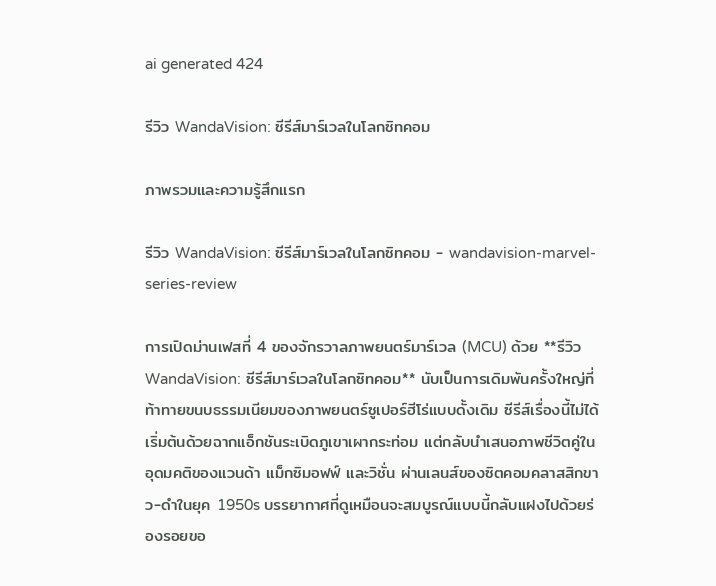ai generated 424

รีวิว WandaVision: ซีรีส์มาร์เวลในโลกซิทคอม

ภาพรวมและความรู้สึกแรก

รีวิว WandaVision: ซีรีส์มาร์เวลในโลกซิทคอม - wandavision-marvel-series-review

การเปิดม่านเฟสที่ 4 ของจักรวาลภาพยนตร์มาร์เวล (MCU) ด้วย **รีวิว WandaVision: ซีรีส์มาร์เวลในโลกซิทคอม** นับเป็นการเดิมพันครั้งใหญ่ที่ท้าทายขนบธรรมเนียมของภาพยนตร์ซูเปอร์ฮีโร่แบบดั้งเดิม ซีรีส์เรื่องนี้ไม่ได้เริ่มต้นด้วยฉากแอ็กชันระเบิดภูเขาเผากระท่อม แต่กลับนำเสนอภาพชีวิตคู่ในอุดมคติของแวนด้า แม็กซิมอฟฟ์ และวิชั่น ผ่านเลนส์ของซิตคอมคลาสสิกขาว-ดำในยุค 1950s บรรยากาศที่ดูเหมือนจะสมบูรณ์แบบนี้กลับแฝงไปด้วยร่องรอยขอ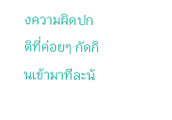งความผิดปกติที่ค่อยๆ กัดกินเข้ามาทีละน้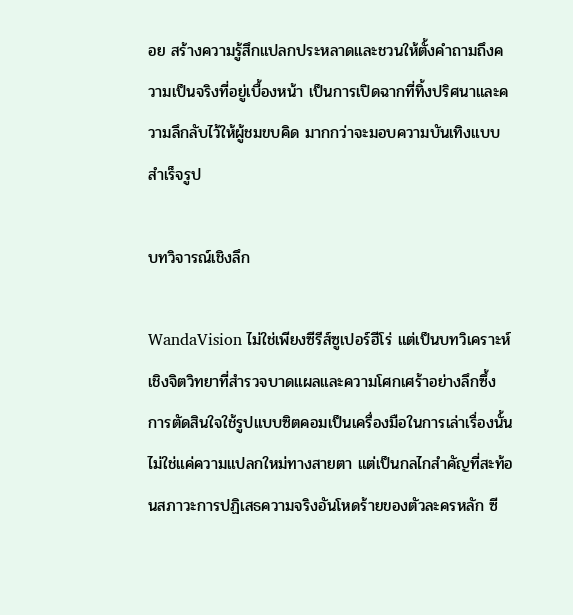อย สร้างความรู้สึกแปลกประหลาดและชวนให้ตั้งคำถามถึงความเป็นจริงที่อยู่เบื้องหน้า เป็นการเปิดฉากที่ทิ้งปริศนาและความลึกลับไว้ให้ผู้ชมขบคิด มากกว่าจะมอบความบันเทิงแบบสำเร็จรูป

บทวิจารณ์เชิงลึก

WandaVision ไม่ใช่เพียงซีรีส์ซูเปอร์ฮีโร่ แต่เป็นบทวิเคราะห์เชิงจิตวิทยาที่สำรวจบาดแผลและความโศกเศร้าอย่างลึกซึ้ง การตัดสินใจใช้รูปแบบซิตคอมเป็นเครื่องมือในการเล่าเรื่องนั้นไม่ใช่แค่ความแปลกใหม่ทางสายตา แต่เป็นกลไกสำคัญที่สะท้อนสภาวะการปฏิเสธความจริงอันโหดร้ายของตัวละครหลัก ซี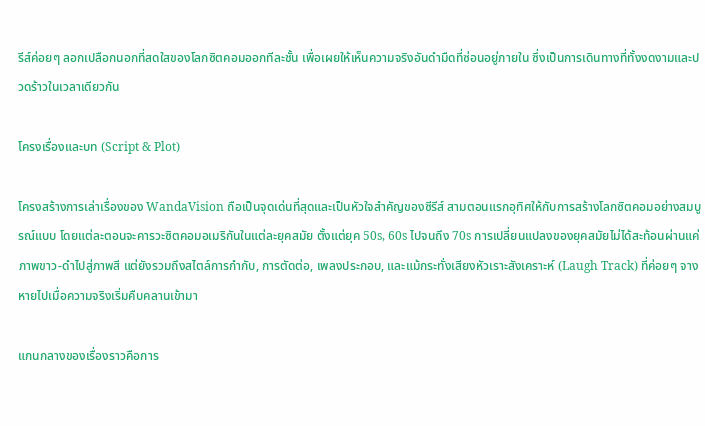รีส์ค่อยๆ ลอกเปลือกนอกที่สดใสของโลกซิตคอมออกทีละชั้น เพื่อเผยให้เห็นความจริงอันดำมืดที่ซ่อนอยู่ภายใน ซึ่งเป็นการเดินทางที่ทั้งงดงามและปวดร้าวในเวลาเดียวกัน

โครงเรื่องและบท (Script & Plot)

โครงสร้างการเล่าเรื่องของ WandaVision ถือเป็นจุดเด่นที่สุดและเป็นหัวใจสำคัญของซีรีส์ สามตอนแรกอุทิศให้กับการสร้างโลกซิตคอมอย่างสมบูรณ์แบบ โดยแต่ละตอนจะคารวะซิตคอมอเมริกันในแต่ละยุคสมัย ตั้งแต่ยุค 50s, 60s ไปจนถึง 70s การเปลี่ยนแปลงของยุคสมัยไม่ได้สะท้อนผ่านแค่ภาพขาว-ดำไปสู่ภาพสี แต่ยังรวมถึงสไตล์การกำกับ, การตัดต่อ, เพลงประกอบ, และแม้กระทั่งเสียงหัวเราะสังเคราะห์ (Laugh Track) ที่ค่อยๆ จางหายไปเมื่อความจริงเริ่มคืบคลานเข้ามา

แกนกลางของเรื่องราวคือการ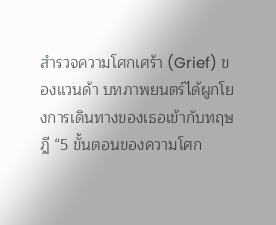สำรวจความโศกเศร้า (Grief) ของแวนด้า บทภาพยนตร์ได้ผูกโยงการเดินทางของเธอเข้ากับทฤษฎี “5 ขั้นตอนของความโศก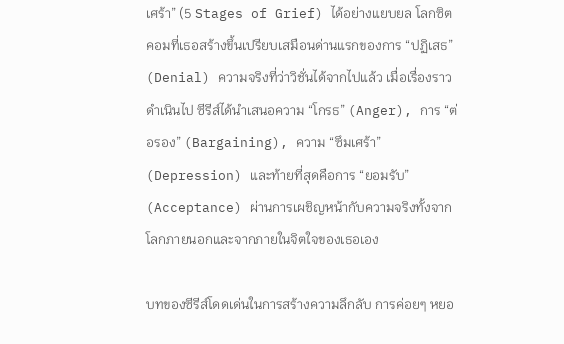เศร้า” (5 Stages of Grief) ได้อย่างแยบยล โลกซิตคอมที่เธอสร้างขึ้นเปรียบเสมือนด่านแรกของการ “ปฏิเสธ” (Denial) ความจริงที่ว่าวิชั่นได้จากไปแล้ว เมื่อเรื่องราวดำเนินไป ซีรีส์ได้นำเสนอความ “โกรธ” (Anger), การ “ต่อรอง” (Bargaining), ความ “ซึมเศร้า” (Depression) และท้ายที่สุดคือการ “ยอมรับ” (Acceptance) ผ่านการเผชิญหน้ากับความจริงทั้งจากโลกภายนอกและจากภายในจิตใจของเธอเอง

บทของซีรีส์โดดเด่นในการสร้างความลึกลับ การค่อยๆ หยอ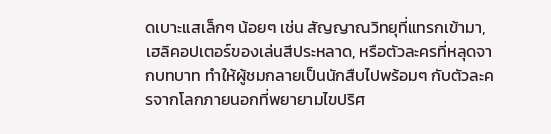ดเบาะแสเล็กๆ น้อยๆ เช่น สัญญาณวิทยุที่แทรกเข้ามา, เฮลิคอปเตอร์ของเล่นสีประหลาด, หรือตัวละครที่หลุดจากบทบาท ทำให้ผู้ชมกลายเป็นนักสืบไปพร้อมๆ กับตัวละครจากโลกภายนอกที่พยายามไขปริศ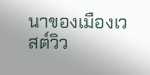นาของเมืองเวสต์วิว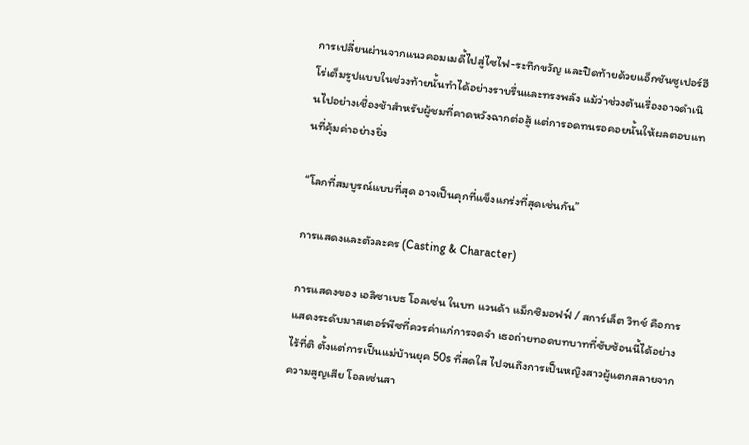การเปลี่ยนผ่านจากแนวคอมเมดี้ไปสู่ไซไฟ-ระทึกขวัญ และปิดท้ายด้วยแอ็กชันซูเปอร์ฮีโร่เต็มรูปแบบในช่วงท้ายนั้นทำได้อย่างราบรื่นและทรงพลัง แม้ว่าช่วงต้นเรื่องอาจดำเนินไปอย่างเชื่องช้าสำหรับผู้ชมที่คาดหวังฉากต่อสู้ แต่การอดทนรอคอยนั้นให้ผลตอบแทนที่คุ้มค่าอย่างยิ่ง

“โลกที่สมบูรณ์แบบที่สุด อาจเป็นคุกที่แข็งแกร่งที่สุดเช่นกัน”

การแสดงและตัวละคร (Casting & Character)

การแสดงของ เอลิซาเบธ โอลเซ่น ในบท แวนด้า แม็กซิมอฟฟ์ / สการ์เล็ต วิทช์ คือการแสดงระดับมาสเตอร์พีซที่ควรค่าแก่การจดจำ เธอถ่ายทอดบทบาทที่ซับซ้อนนี้ได้อย่างไร้ที่ติ ตั้งแต่การเป็นแม่บ้านยุค 50s ที่สดใส ไปจนถึงการเป็นหญิงสาวผู้แตกสลายจากความสูญเสีย โอลเซ่นสา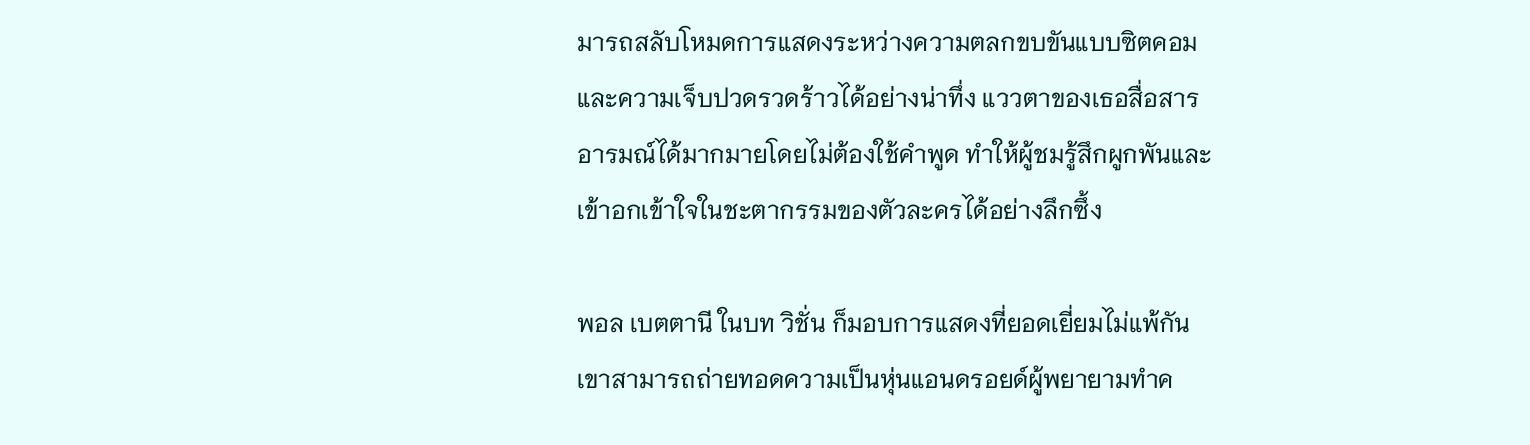มารถสลับโหมดการแสดงระหว่างความตลกขบขันแบบซิตคอมและความเจ็บปวดรวดร้าวได้อย่างน่าทึ่ง แววตาของเธอสื่อสารอารมณ์ได้มากมายโดยไม่ต้องใช้คำพูด ทำให้ผู้ชมรู้สึกผูกพันและเข้าอกเข้าใจในชะตากรรมของตัวละครได้อย่างลึกซึ้ง

พอล เบตตานี ในบท วิชั่น ก็มอบการแสดงที่ยอดเยี่ยมไม่แพ้กัน เขาสามารถถ่ายทอดความเป็นหุ่นแอนดรอยด์ผู้พยายามทำค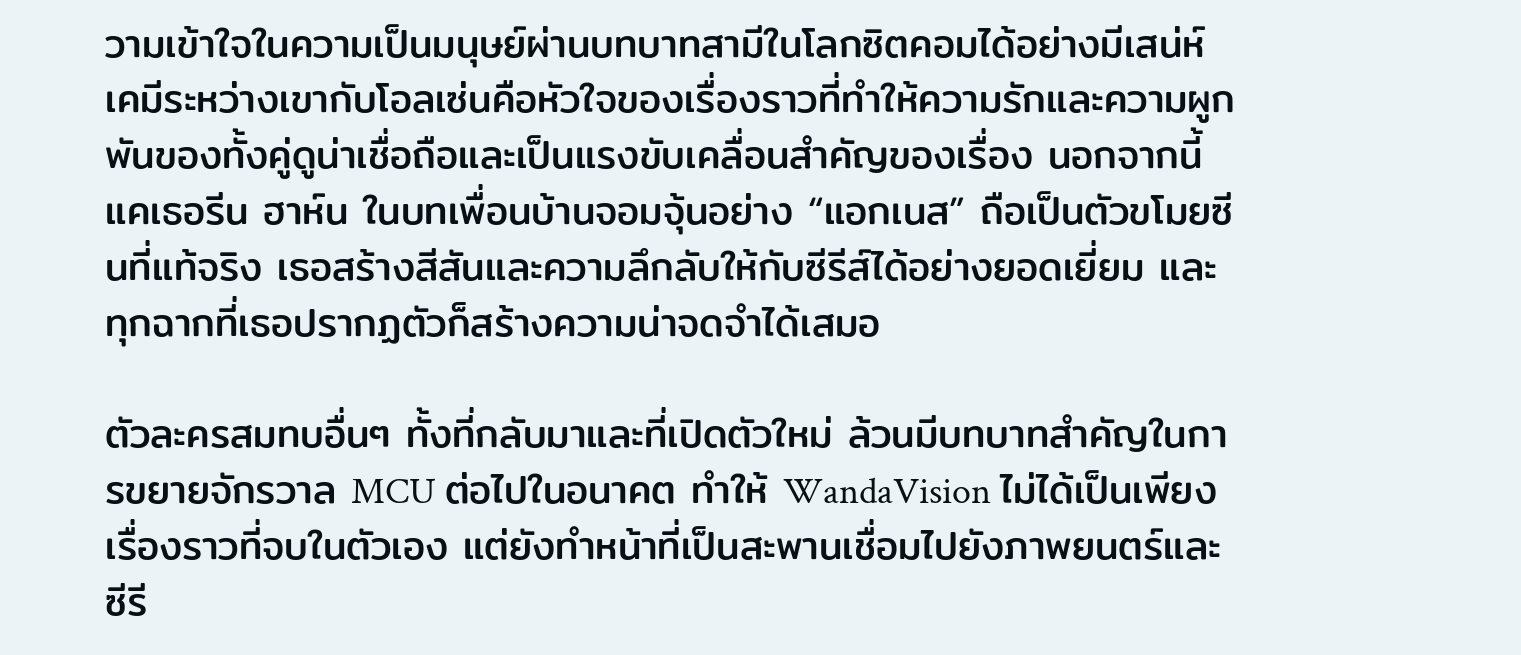วามเข้าใจในความเป็นมนุษย์ผ่านบทบาทสามีในโลกซิตคอมได้อย่างมีเสน่ห์ เคมีระหว่างเขากับโอลเซ่นคือหัวใจของเรื่องราวที่ทำให้ความรักและความผูกพันของทั้งคู่ดูน่าเชื่อถือและเป็นแรงขับเคลื่อนสำคัญของเรื่อง นอกจากนี้ แคเธอรีน ฮาห์น ในบทเพื่อนบ้านจอมจุ้นอย่าง “แอกเนส” ถือเป็นตัวขโมยซีนที่แท้จริง เธอสร้างสีสันและความลึกลับให้กับซีรีส์ได้อย่างยอดเยี่ยม และทุกฉากที่เธอปรากฏตัวก็สร้างความน่าจดจำได้เสมอ

ตัวละครสมทบอื่นๆ ทั้งที่กลับมาและที่เปิดตัวใหม่ ล้วนมีบทบาทสำคัญในการขยายจักรวาล MCU ต่อไปในอนาคต ทำให้ WandaVision ไม่ได้เป็นเพียงเรื่องราวที่จบในตัวเอง แต่ยังทำหน้าที่เป็นสะพานเชื่อมไปยังภาพยนตร์และซีรี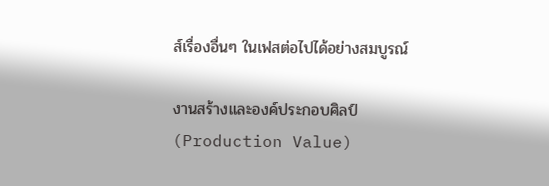ส์เรื่องอื่นๆ ในเฟสต่อไปได้อย่างสมบูรณ์

งานสร้างและองค์ประกอบศิลป์ (Production Value)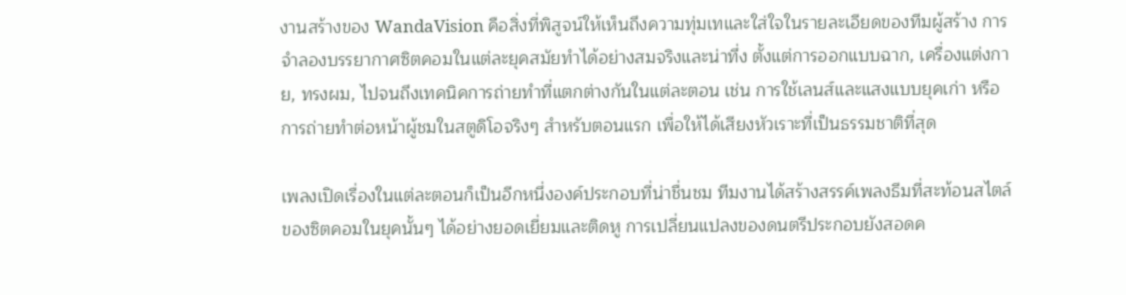งานสร้างของ WandaVision คือสิ่งที่พิสูจน์ให้เห็นถึงความทุ่มเทและใส่ใจในรายละเอียดของทีมผู้สร้าง การจำลองบรรยากาศซิตคอมในแต่ละยุคสมัยทำได้อย่างสมจริงและน่าทึ่ง ตั้งแต่การออกแบบฉาก, เครื่องแต่งกาย, ทรงผม, ไปจนถึงเทคนิคการถ่ายทำที่แตกต่างกันในแต่ละตอน เช่น การใช้เลนส์และแสงแบบยุคเก่า หรือการถ่ายทำต่อหน้าผู้ชมในสตูดิโอจริงๆ สำหรับตอนแรก เพื่อให้ได้เสียงหัวเราะที่เป็นธรรมชาติที่สุด

เพลงเปิดเรื่องในแต่ละตอนก็เป็นอีกหนึ่งองค์ประกอบที่น่าชื่นชม ทีมงานได้สร้างสรรค์เพลงธีมที่สะท้อนสไตล์ของซิตคอมในยุคนั้นๆ ได้อย่างยอดเยี่ยมและติดหู การเปลี่ยนแปลงของดนตรีประกอบยังสอดค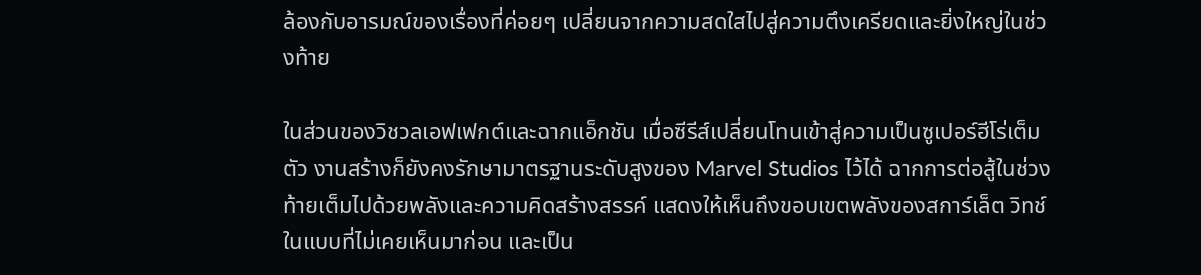ล้องกับอารมณ์ของเรื่องที่ค่อยๆ เปลี่ยนจากความสดใสไปสู่ความตึงเครียดและยิ่งใหญ่ในช่วงท้าย

ในส่วนของวิชวลเอฟเฟกต์และฉากแอ็กชัน เมื่อซีรีส์เปลี่ยนโทนเข้าสู่ความเป็นซูเปอร์ฮีโร่เต็มตัว งานสร้างก็ยังคงรักษามาตรฐานระดับสูงของ Marvel Studios ไว้ได้ ฉากการต่อสู้ในช่วงท้ายเต็มไปด้วยพลังและความคิดสร้างสรรค์ แสดงให้เห็นถึงขอบเขตพลังของสการ์เล็ต วิทช์ ในแบบที่ไม่เคยเห็นมาก่อน และเป็น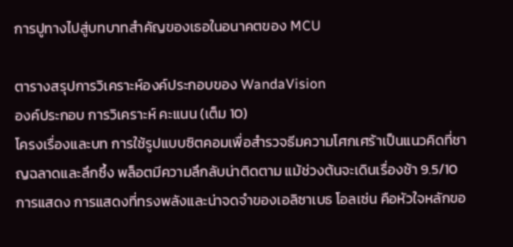การปูทางไปสู่บทบาทสำคัญของเธอในอนาคตของ MCU

ตารางสรุปการวิเคราะห์องค์ประกอบของ WandaVision
องค์ประกอบ การวิเคราะห์ คะแนน (เต็ม 10)
โครงเรื่องและบท การใช้รูปแบบซิตคอมเพื่อสำรวจธีมความโศกเศร้าเป็นแนวคิดที่ชาญฉลาดและลึกซึ้ง พล็อตมีความลึกลับน่าติดตาม แม้ช่วงต้นจะเดินเรื่องช้า 9.5/10
การแสดง การแสดงที่ทรงพลังและน่าจดจำของเอลิซาเบธ โอลเซ่น คือหัวใจหลักขอ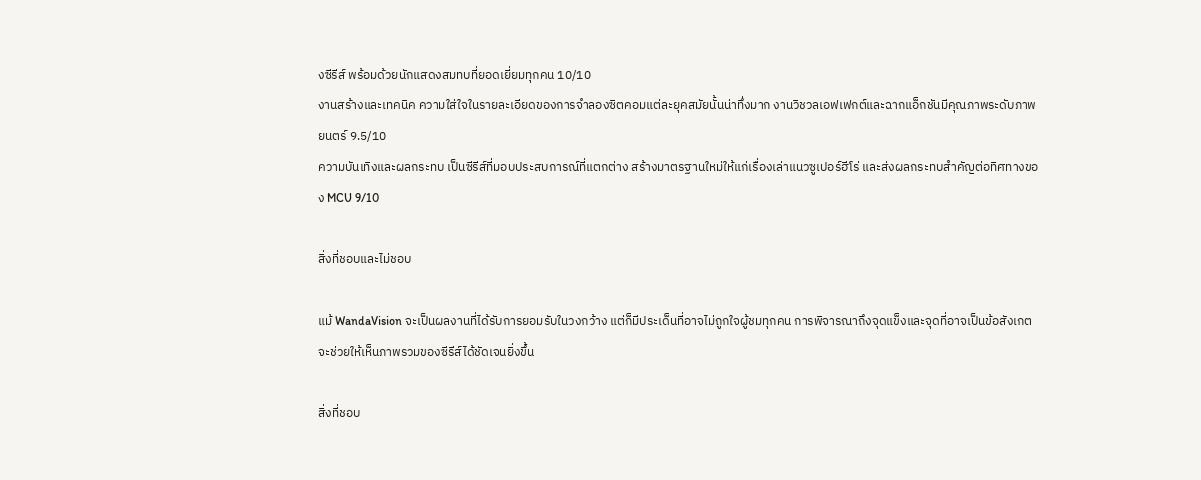งซีรีส์ พร้อมด้วยนักแสดงสมทบที่ยอดเยี่ยมทุกคน 10/10
งานสร้างและเทคนิค ความใส่ใจในรายละเอียดของการจำลองซิตคอมแต่ละยุคสมัยนั้นน่าทึ่งมาก งานวิชวลเอฟเฟกต์และฉากแอ็กชันมีคุณภาพระดับภาพยนตร์ 9.5/10
ความบันเทิงและผลกระทบ เป็นซีรีส์ที่มอบประสบการณ์ที่แตกต่าง สร้างมาตรฐานใหม่ให้แก่เรื่องเล่าแนวซูเปอร์ฮีโร่ และส่งผลกระทบสำคัญต่อทิศทางของ MCU 9/10

สิ่งที่ชอบและไม่ชอบ

แม้ WandaVision จะเป็นผลงานที่ได้รับการยอมรับในวงกว้าง แต่ก็มีประเด็นที่อาจไม่ถูกใจผู้ชมทุกคน การพิจารณาถึงจุดแข็งและจุดที่อาจเป็นข้อสังเกตจะช่วยให้เห็นภาพรวมของซีรีส์ได้ชัดเจนยิ่งขึ้น

สิ่งที่ชอบ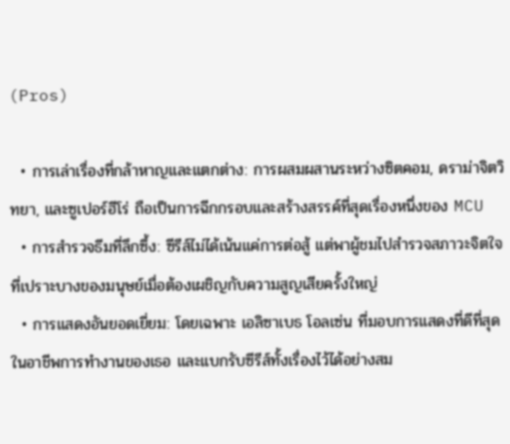(Pros)

  • การเล่าเรื่องที่กล้าหาญและแตกต่าง: การผสมผสานระหว่างซิตคอม, ดราม่าจิตวิทยา, และซูเปอร์ฮีโร่ ถือเป็นการฉีกกรอบและสร้างสรรค์ที่สุดเรื่องหนึ่งของ MCU
  • การสำรวจธีมที่ลึกซึ้ง: ซีรีส์ไม่ได้เน้นแค่การต่อสู้ แต่พาผู้ชมไปสำรวจสภาวะจิตใจที่เปราะบางของมนุษย์เมื่อต้องเผชิญกับความสูญเสียครั้งใหญ่
  • การแสดงอันยอดเยี่ยม: โดยเฉพาะ เอลิซาเบธ โอลเซ่น ที่มอบการแสดงที่ดีที่สุดในอาชีพการทำงานของเธอ และแบกรับซีรีส์ทั้งเรื่องไว้ได้อย่างสม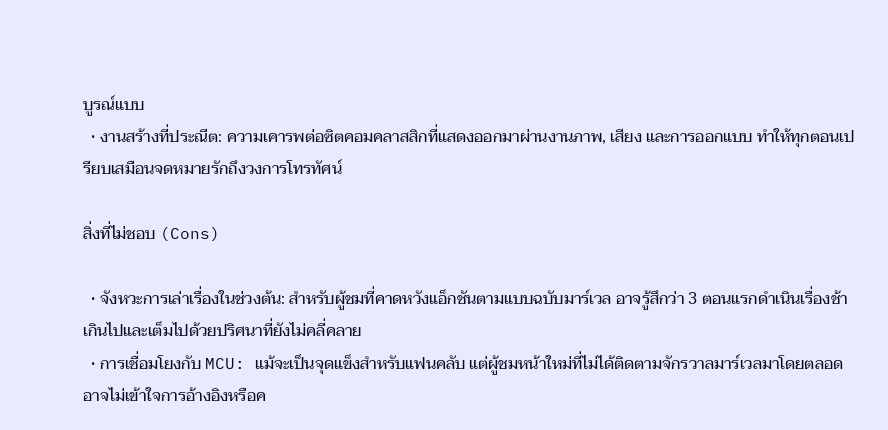บูรณ์แบบ
  • งานสร้างที่ประณีต: ความเคารพต่อซิตคอมคลาสสิกที่แสดงออกมาผ่านงานภาพ, เสียง และการออกแบบ ทำให้ทุกตอนเปรียบเสมือนจดหมายรักถึงวงการโทรทัศน์

สิ่งที่ไม่ชอบ (Cons)

  • จังหวะการเล่าเรื่องในช่วงต้น: สำหรับผู้ชมที่คาดหวังแอ็กชันตามแบบฉบับมาร์เวล อาจรู้สึกว่า 3 ตอนแรกดำเนินเรื่องช้าเกินไปและเต็มไปด้วยปริศนาที่ยังไม่คลี่คลาย
  • การเชื่อมโยงกับ MCU: แม้จะเป็นจุดแข็งสำหรับแฟนคลับ แต่ผู้ชมหน้าใหม่ที่ไม่ได้ติดตามจักรวาลมาร์เวลมาโดยตลอดอาจไม่เข้าใจการอ้างอิงหรือค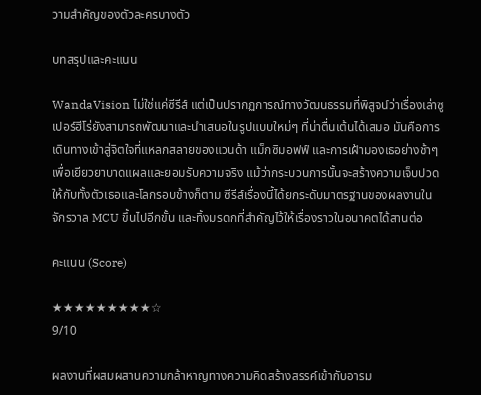วามสำคัญของตัวละครบางตัว

บทสรุปและคะแนน

WandaVision ไม่ใช่แค่ซีรีส์ แต่เป็นปรากฏการณ์ทางวัฒนธรรมที่พิสูจน์ว่าเรื่องเล่าซูเปอร์ฮีโร่ยังสามารถพัฒนาและนำเสนอในรูปแบบใหม่ๆ ที่น่าตื่นเต้นได้เสมอ มันคือการเดินทางเข้าสู่จิตใจที่แหลกสลายของแวนด้า แม็กซิมอฟฟ์ และการเฝ้ามองเธอย่างช้าๆ เพื่อเยียวยาบาดแผลและยอมรับความจริง แม้ว่ากระบวนการนั้นจะสร้างความเจ็บปวดให้กับทั้งตัวเธอและโลกรอบข้างก็ตาม ซีรีส์เรื่องนี้ได้ยกระดับมาตรฐานของผลงานในจักรวาล MCU ขึ้นไปอีกขั้น และทิ้งมรดกที่สำคัญไว้ให้เรื่องราวในอนาคตได้สานต่อ

คะแนน (Score)

★★★★★★★★★☆
9/10

ผลงานที่ผสมผสานความกล้าหาญทางความคิดสร้างสรรค์เข้ากับอารม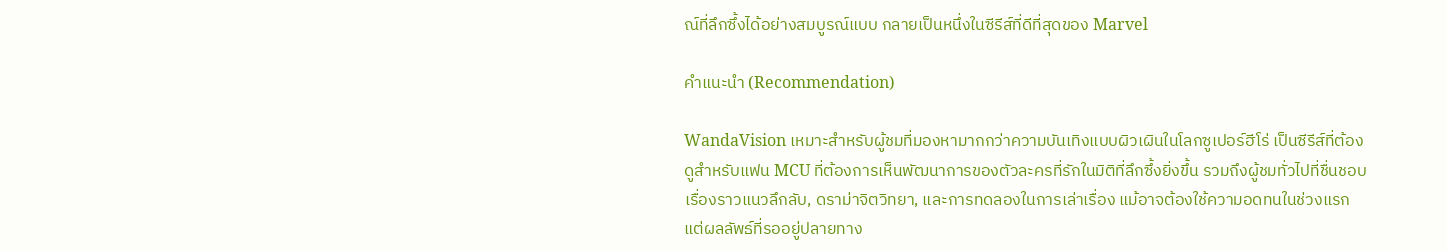ณ์ที่ลึกซึ้งได้อย่างสมบูรณ์แบบ กลายเป็นหนึ่งในซีรีส์ที่ดีที่สุดของ Marvel

คำแนะนำ (Recommendation)

WandaVision เหมาะสำหรับผู้ชมที่มองหามากกว่าความบันเทิงแบบผิวเผินในโลกซูเปอร์ฮีโร่ เป็นซีรีส์ที่ต้องดูสำหรับแฟน MCU ที่ต้องการเห็นพัฒนาการของตัวละครที่รักในมิติที่ลึกซึ้งยิ่งขึ้น รวมถึงผู้ชมทั่วไปที่ชื่นชอบเรื่องราวแนวลึกลับ, ดราม่าจิตวิทยา, และการทดลองในการเล่าเรื่อง แม้อาจต้องใช้ความอดทนในช่วงแรก แต่ผลลัพธ์ที่รออยู่ปลายทาง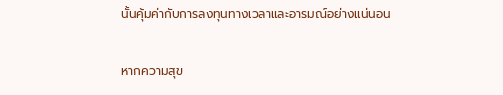นั้นคุ้มค่ากับการลงทุนทางเวลาและอารมณ์อย่างแน่นอน

หากความสุข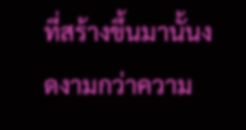ที่สร้างขึ้นมานั้นงดงามกว่าความ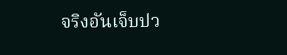จริงอันเจ็บปว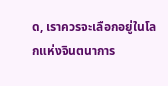ด, เราควรจะเลือกอยู่ในโลกแห่งจินตนาการ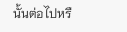นั้นต่อไปหรื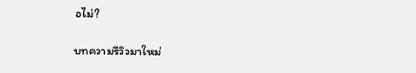อไม่?

บทความรีวิวมาใหม่